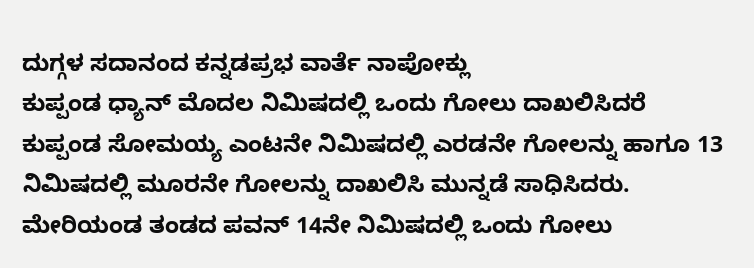ದುಗ್ಗಳ ಸದಾನಂದ ಕನ್ನಡಪ್ರಭ ವಾರ್ತೆ ನಾಪೋಕ್ಲು
ಕುಪ್ಪಂಡ ಧ್ಯಾನ್ ಮೊದಲ ನಿಮಿಷದಲ್ಲಿ ಒಂದು ಗೋಲು ದಾಖಲಿಸಿದರೆ ಕುಪ್ಪಂಡ ಸೋಮಯ್ಯ ಎಂಟನೇ ನಿಮಿಷದಲ್ಲಿ ಎರಡನೇ ಗೋಲನ್ನು ಹಾಗೂ 13 ನಿಮಿಷದಲ್ಲಿ ಮೂರನೇ ಗೋಲನ್ನು ದಾಖಲಿಸಿ ಮುನ್ನಡೆ ಸಾಧಿಸಿದರು. ಮೇರಿಯಂಡ ತಂಡದ ಪವನ್ 14ನೇ ನಿಮಿಷದಲ್ಲಿ ಒಂದು ಗೋಲು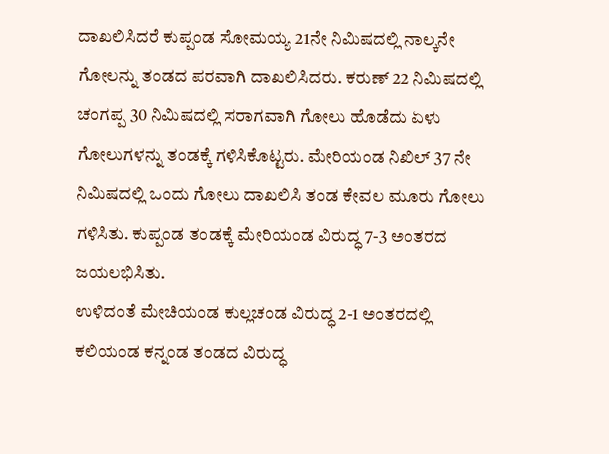ದಾಖಲಿಸಿದರೆ ಕುಪ್ಪಂಡ ಸೋಮಯ್ಯ 21ನೇ ನಿಮಿಷದಲ್ಲಿ ನಾಲ್ಕನೇ ಗೋಲನ್ನು ತಂಡದ ಪರವಾಗಿ ದಾಖಲಿಸಿದರು. ಕರುಣ್ 22 ನಿಮಿಷದಲ್ಲಿ ಚಂಗಪ್ಪ 30 ನಿಮಿಷದಲ್ಲಿ ಸರಾಗವಾಗಿ ಗೋಲು ಹೊಡೆದು ಏಳು ಗೋಲುಗಳನ್ನು ತಂಡಕ್ಕೆ ಗಳಿಸಿಕೊಟ್ಟರು. ಮೇರಿಯಂಡ ನಿಖಿಲ್ 37 ನೇ ನಿಮಿಷದಲ್ಲಿ ಒಂದು ಗೋಲು ದಾಖಲಿಸಿ ತಂಡ ಕೇವಲ ಮೂರು ಗೋಲು ಗಳಿಸಿತು. ಕುಪ್ಪಂಡ ತಂಡಕ್ಕೆ ಮೇರಿಯಂಡ ವಿರುದ್ಧ 7-3 ಅಂತರದ ಜಯಲಭಿಸಿತು.
ಉಳಿದಂತೆ ಮೇಚಿಯಂಡ ಕುಲ್ಲಚಂಡ ವಿರುದ್ಧ 2-1 ಅಂತರದಲ್ಲಿ ಕಲಿಯಂಡ ಕನ್ನಂಡ ತಂಡದ ವಿರುದ್ಧ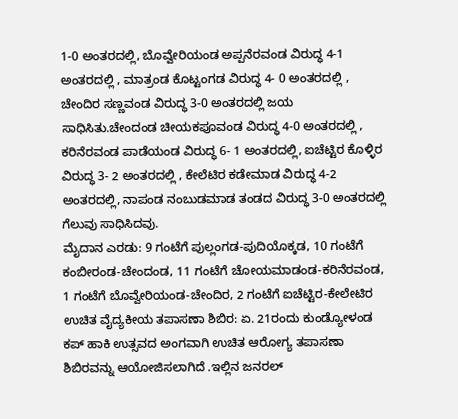1-0 ಅಂತರದಲ್ಲಿ, ಬೊವ್ವೇರಿಯಂಡ ಅಪ್ಪನೆರವಂಡ ವಿರುದ್ಧ 4-1 ಅಂತರದಲ್ಲಿ , ಮಾತ್ರಂಡ ಕೊಟ್ಟಂಗಡ ವಿರುದ್ಧ 4- 0 ಅಂತರದಲ್ಲಿ , ಚೇಂದಿರ ಸಣ್ಣವಂಡ ವಿರುದ್ಧ 3-0 ಅಂತರದಲ್ಲಿ ಜಯ ಸಾಧಿಸಿತು.ಚೇಂದಂಡ ಚೀಯಕಪೂವಂಡ ವಿರುದ್ಧ 4-0 ಅಂತರದಲ್ಲಿ , ಕರಿನೆರವಂಡ ಪಾಡೆಯಂಡ ವಿರುದ್ಧ 6- 1 ಅಂತರದಲ್ಲಿ, ಐಚೆಟ್ಟಿರ ಕೊಳ್ಳಿರ ವಿರುದ್ಧ 3- 2 ಅಂತರದಲ್ಲಿ , ಕೇಲೆಟಿರ ಕಡೇಮಾಡ ವಿರುದ್ಧ 4-2 ಅಂತರದಲ್ಲಿ, ನಾಪಂಡ ನಂಬುಡಮಾಡ ತಂಡದ ವಿರುದ್ಧ 3-0 ಅಂತರದಲ್ಲಿ ಗೆಲುವು ಸಾಧಿಸಿದವು.
ಮೈದಾನ ಎರಡು: 9 ಗಂಟೆಗೆ ಪುಲ್ಲಂಗಡ-ಪುದಿಯೊಕ್ಕಡ, 10 ಗಂಟೆಗೆ ಕಂಬೀರಂಡ-ಚೇಂದಂಡ, 11 ಗಂಟೆಗೆ ಚೋಯಮಾಡಂಡ-ಕರಿನೆರವಂಡ, 1 ಗಂಟೆಗೆ ಬೊವ್ವೇರಿಯಂಡ-ಚೇಂದಿರ, 2 ಗಂಟೆಗೆ ಐಚೆಟ್ಟಿರ-ಕೇಲೇಟಿರ
ಉಚಿತ ವೈದ್ಯಕೀಯ ತಪಾಸಣಾ ಶಿಬಿರ: ಏ. 21ರಂದು ಕುಂಡ್ಯೋಳಂಡ ಕಪ್ ಹಾಕಿ ಉತ್ಸವದ ಅಂಗವಾಗಿ ಉಚಿತ ಆರೋಗ್ಯ ತಪಾಸಣಾ ಶಿಬಿರವನ್ನು ಆಯೋಜಿಸಲಾಗಿದೆ .ಇಲ್ಲಿನ ಜನರಲ್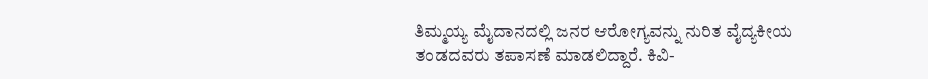ತಿಮ್ಮಯ್ಯ ಮೈದಾನದಲ್ಲಿ ಜನರ ಆರೋಗ್ಯವನ್ನು ನುರಿತ ವೈದ್ಯಕೀಯ ತಂಡದವರು ತಪಾಸಣೆ ಮಾಡಲಿದ್ದಾರೆ. ಕಿವಿ-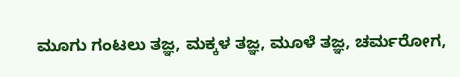ಮೂಗು ಗಂಟಲು ತಜ್ಞ, ಮಕ್ಕಳ ತಜ್ಞ, ಮೂಳೆ ತಜ್ಞ, ಚರ್ಮರೋಗ,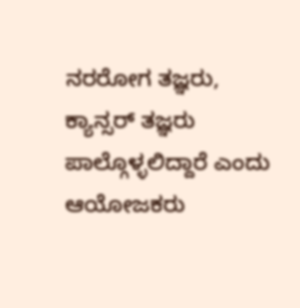ನರರೋಗ ತಜ್ಞರು, ಕ್ಯಾನ್ಸರ್ ತಜ್ಞರು ಪಾಲ್ಗೊಳ್ಳಲಿದ್ದಾರೆ ಎಂದು ಆಯೋಜಕರು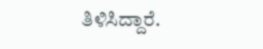ತಿಳಿಸಿದ್ದಾರೆ.